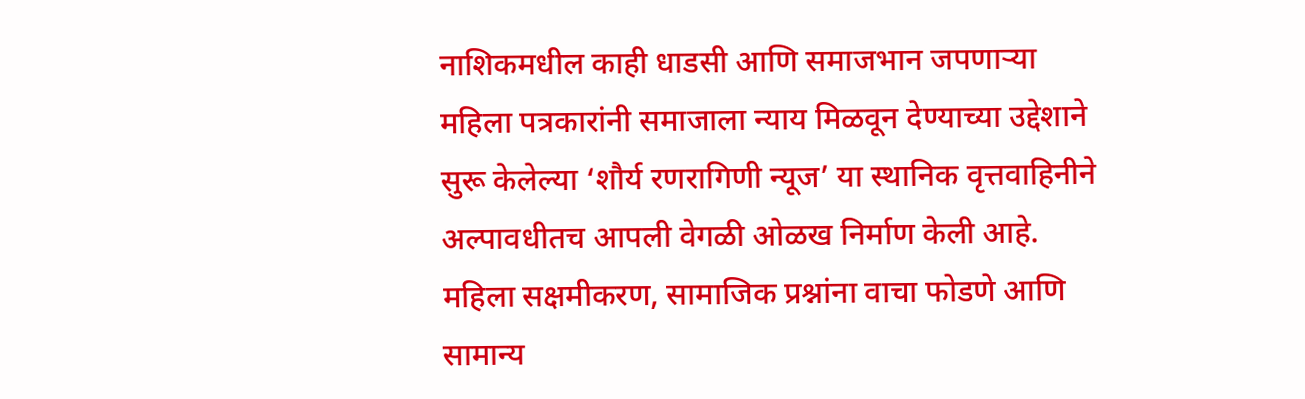नाशिकमधील काही धाडसी आणि समाजभान जपणाऱ्या महिला पत्रकारांनी समाजाला न्याय मिळवून देण्याच्या उद्देशाने सुरू केलेल्या ‘शौर्य रणरागिणी न्यूज’ या स्थानिक वृत्तवाहिनीने अल्पावधीतच आपली वेगळी ओळख निर्माण केली आहे. महिला सक्षमीकरण, सामाजिक प्रश्नांना वाचा फोडणे आणि सामान्य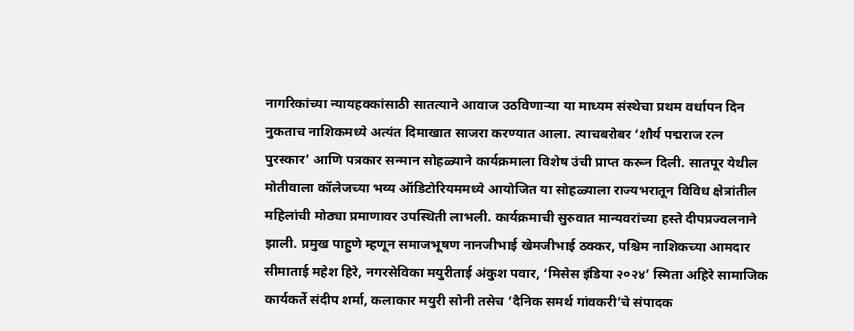नागरिकांच्या न्यायहक्कांसाठी सातत्याने आवाज उठविणाऱ्या या माध्यम संस्थेचा प्रथम वर्धापन दिन नुकताच नाशिकमध्ये अत्यंत दिमाखात साजरा करण्यात आला. त्याचबरोबर ‘शौर्य पद्मराज रत्न पुरस्कार’ आणि पत्रकार सन्मान सोहळ्याने कार्यक्रमाला विशेष उंची प्राप्त करून दिली. सातपूर येथील मोतीवाला कॉलेजच्या भव्य ऑडिटोरियममध्ये आयोजित या सोहळ्याला राज्यभरातून विविध क्षेत्रांतील महिलांची मोठ्या प्रमाणावर उपस्थिती लाभली. कार्यक्रमाची सुरुवात मान्यवरांच्या हस्ते दीपप्रज्वलनाने झाली. प्रमुख पाहुणे म्हणून समाजभूषण नानजीभाई खेमजीभाई ठक्कर, पश्चिम नाशिकच्या आमदार सीमाताई महेश हिरे, नगरसेविका मयुरीताई अंकुश पवार, ‘मिसेस इंडिया २०२४’ स्मिता अहिरे सामाजिक कार्यकर्ते संदीप शर्मा, कलाकार मयुरी सोनी तसेच ‘दैनिक समर्थ गांवकरी’चे संपादक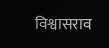विश्वासराव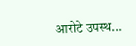आरोटे उपस्थ...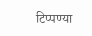टिप्पण्या